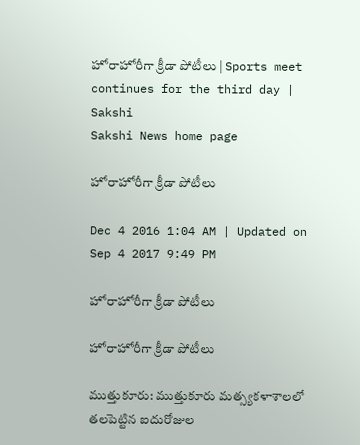హోరాహోరీగా క్రీడా పోటీలు | Sports meet continues for the third day | Sakshi
Sakshi News home page

హోరాహోరీగా క్రీడా పోటీలు

Dec 4 2016 1:04 AM | Updated on Sep 4 2017 9:49 PM

హోరాహోరీగా క్రీడా పోటీలు

హోరాహోరీగా క్రీడా పోటీలు

ముత్తుకూరు: ముత్తుకూరు మత్స్యకళాశాలలో తలపెట్టిన ఐదురోజుల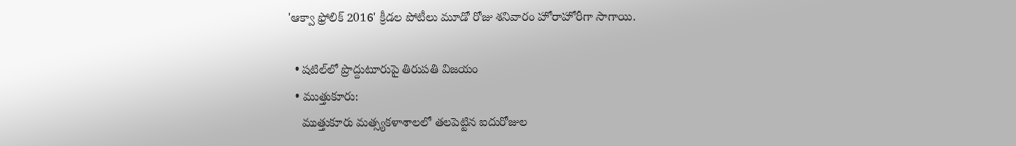'ఆక్వా ఫ్రోలిక్‌ 2016' క్రీడల పోటీలు మూడో రోజు శనివారం హోరాహోరీగా సాగాయి.

  • షటిల్‌లో ప్రొద్దుటూరుపై తిరుపతి విజయం
  • ముత్తుకూరు:
    ముత్తుకూరు మత్స్యకళాశాలలో తలపెట్టిన ఐదురోజుల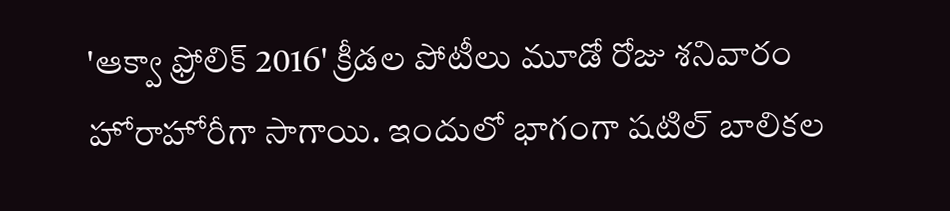'ఆక్వా ఫ్రోలిక్‌ 2016' క్రీడల పోటీలు మూడో రోజు శనివారం హోరాహోరీగా సాగాయి. ఇందులో భాగంగా షటిల్‌ బాలికల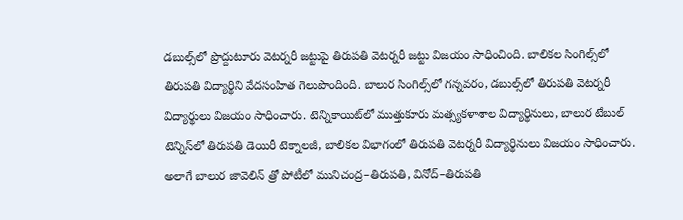డబుల్స్‌లో ప్రొద్దుటూరు వెటర్నరీ జట్టుపై తిరుపతి వెటర్నరీ జట్టు విజయం సాధించింది. బాలికల సింగిల్స్‌లో తిరుపతి విద్యార్థిని వేదసంహిత గెలుపొందింది. బాలుర సింగిల్స్‌లో గన్నవరం, డబుల్స్‌లో తిరుపతి వెటర్నరీ విద్యార్థులు విజయం సాధించారు. టెన్నికాయిట్‌లో ముత్తుకూరు మత్స్యకళాశాల విద్యార్థినులు, బాలుర టేబుల్‌ టెన్నిస్‌లో తిరుపతి డెయిరీ టెక్నాలజీ, బాలికల విభాగంలో తిరుపతి వెటర్నరీ విద్యార్థినులు విజయం సాధించారు. అలాగే బాలుర జావెలిన్‌ త్రో పోటీలో మునిచంద్ర–తిరుపతి, వినోద్‌–తిరుపతి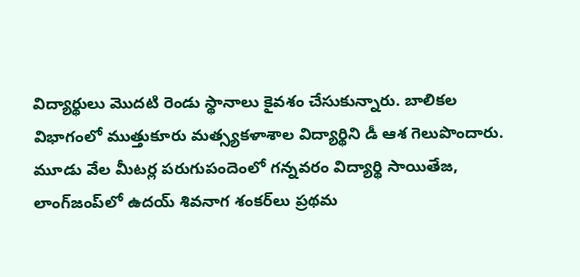విద్యార్థులు మొదటి రెండు స్థానాలు కైవశం చేసుకున్నారు. బాలికల విభాగంలో ముత్తుకూరు మత్స్యకళాశాల విద్యార్థిని డీ ఆశ గెలుపొందారు. మూడు వేల మీటర్ల పరుగుపందెంలో గన్నవరం విద్యార్థి సాయితేజ, లాంగ్‌జంప్‌లో ఉదయ్‌ శివనాగ శంకర్‌లు ప్రథమ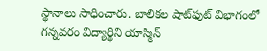స్థానాలు సాధించారు. బాలికల షాట్‌ఫుట్‌ విభాగంలో గన్నవరం విద్యార్థిని యాస్మిన్‌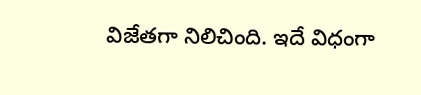విజేతగా నిలిచింది. ఇదే విధంగా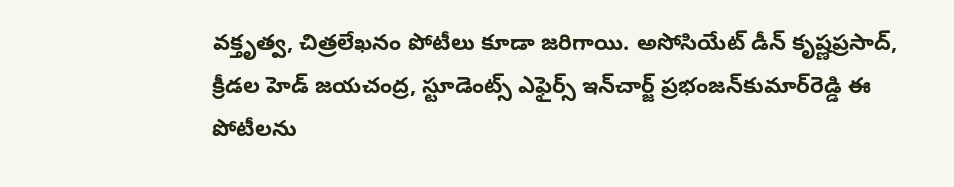వక్తృత్వ, చిత్రలేఖనం పోటీలు కూడా జరిగాయి. అసోసియేట్‌ డీన్‌ కృష్ణప్రసాద్, క్రీడల హెడ్‌ జయచంద్ర, స్టూడెంట్స్‌ ఎఫైర్స్‌ ఇన్‌చార్జ్‌ ప్రభంజన్‌కుమార్‌రెడ్డి ఈ పోటీలను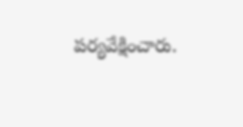పర్యవేక్షించారు.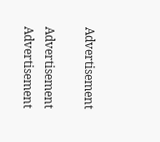Advertisement

Advertisement
Advertisement